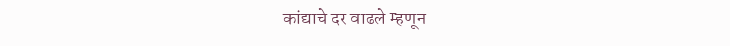कांद्याचे दर वाढले म्हणून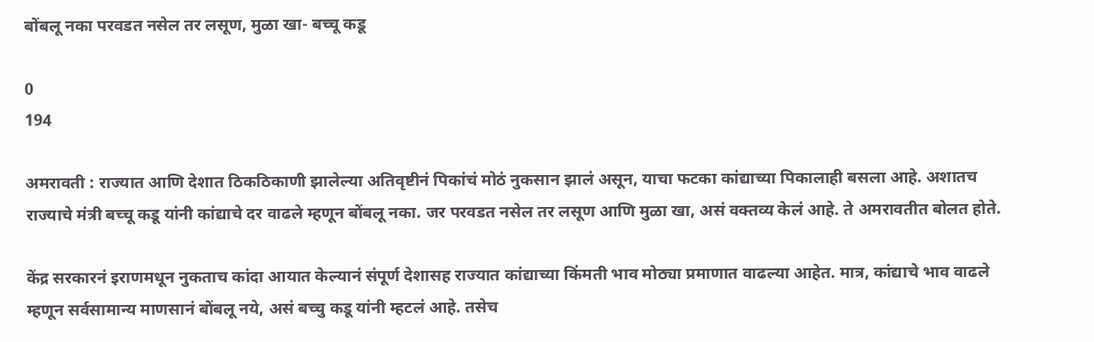बोंबलू नका परवडत नसेल तर लसूण, मुळा खा- बच्चू कडू

0
194

अमरावती : राज्यात आणि देशात ठिकठिकाणी झालेल्या अतिवृष्टीनं पिकांचं मोठं नुकसान झालं असून, याचा फटका कांद्याच्या पिकालाही बसला आहे. अशातच राज्याचे मंत्री बच्चू कडू यांनी कांद्याचे दर वाढले म्हणून बोंबलू नका. जर परवडत नसेल तर लसूण आणि मुळा खा, असं वक्तव्य केलं आहे. ते अमरावतीत बोलत होते.

केंद्र सरकारनं इराणमधून नुकताच कांदा आयात केल्यानं संपूर्ण देशासह राज्यात कांद्याच्या किंमती भाव मोठ्या प्रमाणात वाढल्या आहेत. मात्र, कांद्याचे भाव वाढले म्हणून सर्वसामान्य माणसानं बोंबलू नये, असं बच्चु कडू यांनी म्हटलं आहे. तसेच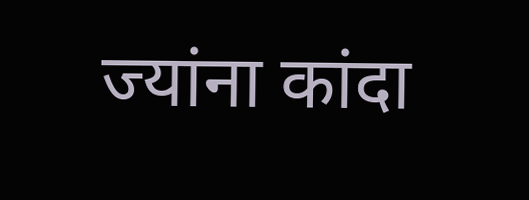ज्यांना कांदा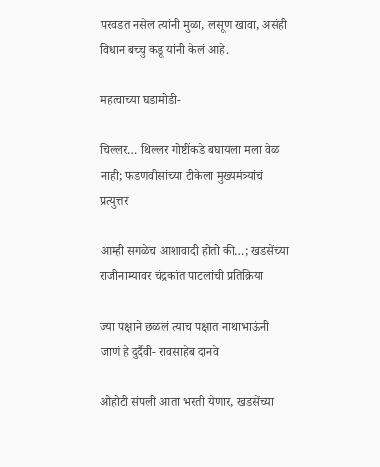परवडत नसेल त्यांनी मुळा, लसूण खावा, असंही विधान बच्चु कडू यांनी केलं आहे.

महत्वाच्या घडामोडी-

चिल्लर… थिल्लर गोष्टींकडे बघायला मला वेळ नाही; फडणवीसांच्या टीकेला मुख्यमंत्र्यांचं प्रत्युत्तर

आम्ही सगळेच आशावादी होतो की…; खडसेंच्या राजीनाम्यावर चंद्रकांत पाटलांची प्रतिक्रिया

ज्या पक्षाने छळलं त्याच पक्षात नाथाभाऊंनी जाणं हे दुर्दैवी- रावसाहेब दानवे

ओहोटी संपली आता भरती येणार, खडसेंच्या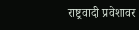राष्ट्रवादी प्रवेशावर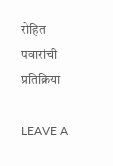रोहित पवारांची प्रतिक्रिया

LEAVE A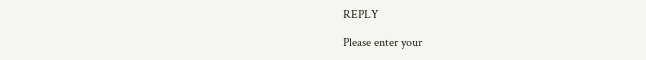REPLY

Please enter your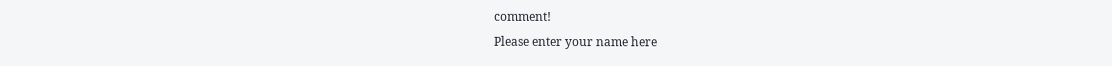comment!
Please enter your name here